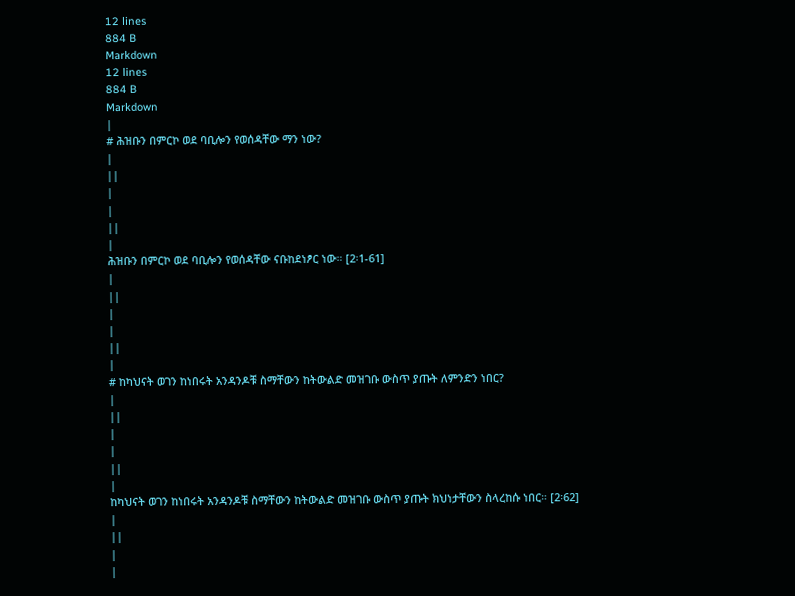12 lines
884 B
Markdown
12 lines
884 B
Markdown
|
# ሕዝቡን በምርኮ ወደ ባቢሎን የወሰዳቸው ማን ነው?
|
||
|
|
||
|
ሕዝቡን በምርኮ ወደ ባቢሎን የወሰዳቸው ናቡከደነፆር ነው። [2፡1-61]
|
||
|
|
||
|
# ከካህናት ወገን ከነበሩት አንዳንዶቹ ስማቸውን ከትውልድ መዝገቡ ውስጥ ያጡት ለምንድን ነበር?
|
||
|
|
||
|
ከካህናት ወገን ከነበሩት አንዳንዶቹ ስማቸውን ከትውልድ መዝገቡ ውስጥ ያጡት ክህነታቸውን ስላረከሱ ነበር። [2፡62]
|
||
|
|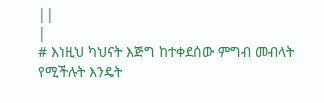||
|
# እነዚህ ካህናት እጅግ ከተቀደሰው ምግብ መብላት የሚችሉት እንዴት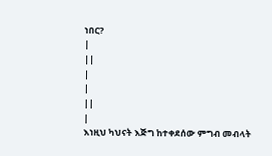ነበር?
|
||
|
|
||
|
እነዚህ ካህናት እጅግ ከተቀደሰው ምግብ መብላት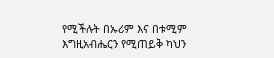የሚችሉት በኡሪም እና በቱሚም እግዚአብሔርን የሚጠይቅ ካህን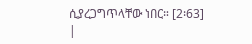ሲያረጋግጥላቸው ነበር። [2፡63]
|